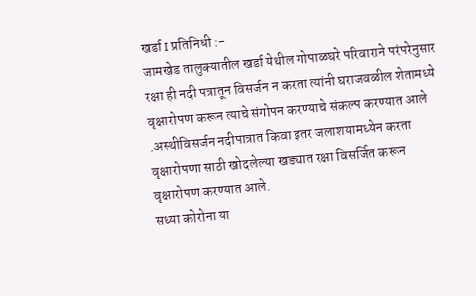खर्डा I प्रतिनिधी :-
जामखेड तालुक्यातील खर्डा येथील गोपाळघरे परिवाराने परंपरेनुसार रक्षा ही नदी पत्रातून विसर्जन न करता त्यांनी घराजवळील शेतामध्ये वृक्षारोपण करून त्याचे संगोपन करण्याचे संकल्प करण्यात आले .अस्थीविसर्जन नदीपात्रात किवा इतर जलाशयामध्येन करता वृक्षारोपणा साठी खोदलेल्या खड्यात रक्षा विसर्जित करून वृक्षारोपण करण्यात आले.
सध्या कोरोना या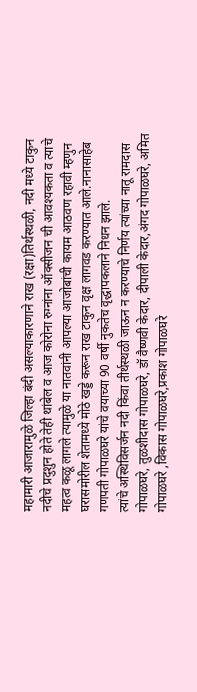महामारी आजारामुळे जिल्हा बंदी असल्याकारणाने राख (रक्षा)तिर्थस्थळी, नदी मध्ये टाकुन नदीचे प्रदुशुन होते तेही थांबेल व आज कोरोना रुग्नांना ऑक्सीजन ची आवश्यकता व त्याचे महत्व कळू लागले त्यामुळे या नातवांनी आपल्या आजोबांची कायम आठवण रहावी म्हणुन घरासमोरील शेतामध्ये मोठे खड्डे करून राख टाकुन वृक्ष लागवड करण्यात आले.नानासाहेब गणपती गोपाळघरे यांचे वयाच्या 90 वर्षी नुकतेच वृद्धापकलाने निधन झाले.
त्यांचे अस्थिविसर्जन नदी किंवा तीर्थस्थळी जाऊन न करण्याचे निर्णय त्यांच्या नातू रामदास गोपाळघरे, तुळशीदास गोपाळघरे, डॉ वैष्णवी केदार, दीपाली केदार,अंगद गोपाळघरे, अमित गोपाळघरे ,विकास गोपाळघरे,प्रकाश गोपाळघरे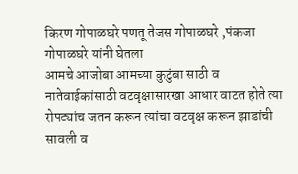किरण गोपाळघरे पणतू तेजस गोपाळघरे ,पंकजा गोपाळघरे यांनी घेतला
आमचे आजोबा आमच्या कुटुंबा साठी व नातेवाईकांसाठी वटवृक्षासारखा आधार वाटत होते त्या रोपट्यांच जतन करून त्यांचा वटवृक्ष करून झाडांची सावली व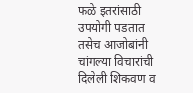फळे इतरांसाठी उपयोगी पडतात तसेच आजोबांनी चांगल्या विचारांची दिलेली शिकवण व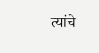त्यांचे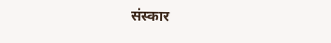संस्कार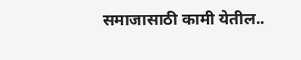समाजासाठी कामी येतील..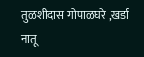तुळशीदास गोपाळघरे ,खर्डा नातू